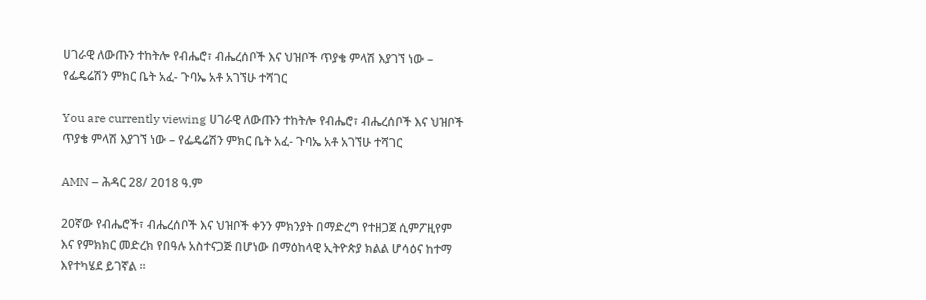ሀገራዊ ለውጡን ተከትሎ የብሔሮ፣ ብሔረሰቦች እና ህዝቦች ጥያቄ ምላሽ እያገኘ ነው – የፌዴሬሽን ምክር ቤት አፈ- ጉባኤ አቶ አገኘሁ ተሻገር

You are currently viewing ሀገራዊ ለውጡን ተከትሎ የብሔሮ፣ ብሔረሰቦች እና ህዝቦች ጥያቄ ምላሽ እያገኘ ነው – የፌዴሬሽን ምክር ቤት አፈ- ጉባኤ አቶ አገኘሁ ተሻገር

AMN – ሕዳር 28/ 2018 ዓ.ም

20ኛው የብሔሮች፣ ብሔረሰቦች እና ህዝቦች ቀንን ምክንያት በማድረግ የተዘጋጀ ሲምፖዚየም እና የምክክር መድረክ የበዓሉ አስተናጋጅ በሆነው በማዕከላዊ ኢትዮጵያ ክልል ሆሳዕና ከተማ እየተካሄደ ይገኛል ።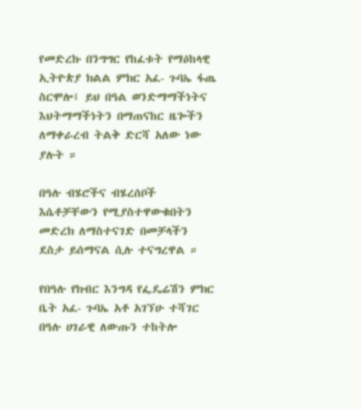የመድረኩ በንግግር የከፈቱት የማዕከላዊ ኢትዮጵያ ክልል ምክር አፈ- ጉባኤ ፋጤ ስርሞሎ፤ ይህ በዓል ወንድማማችነትና እህትማማችነትን በማጠናከር ዜጐችን ለማቀራረብ ትልቅ ድርሻ አለው ነው ያሉት ።

በዓሉ ብሄሮችና ብሄረሰቦች እሴቶቻቸውን የሚያስተዋውቁበትን መድረክ ለማስተናገድ በመቻላችን ደስታ ይሰማናል ሲሉ ተናግረዋል ።

የበዓሉ የክብር እንግዳ የፌዴሬሽን ምክር ቤት አፈ- ጉባኤ አቶ አገኘሁ ተሻገር በዓሉ ሀገራዊ ለውጡን ተከትሎ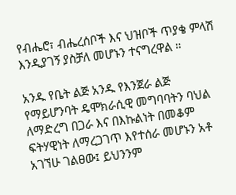የብሔሮ፣ ብሔረሰቦች እና ህዝቦች ጥያቄ ምላሽ እንዲያገኝ ያስቻለ መሆኑን ተናግረዋል ።

አንዱ የቤት ልጅ አንዱ የእንጀራ ልጅ የማይሆንባት ዴሞክራሲዊ መግባባትን ባህል ለማድረግ በጋራ እና በእኩልነት በመቆም ፍትሃዊነት ለማረጋገጥ እየተሰራ መሆኑን አቶ አገኘሁ ገልፀው፤ ይህንንም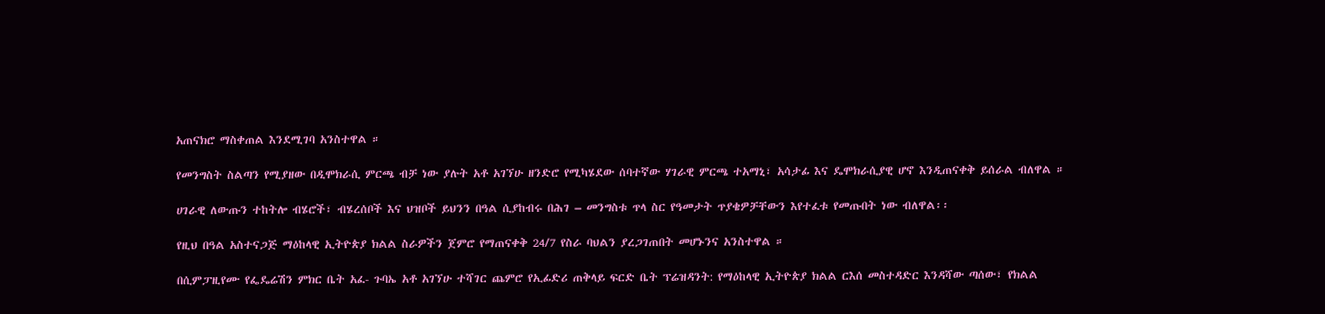አጠናክሮ ማስቀጠል እንደሚገባ አንስተዋል ።

የመንግስት ስልጣን የሚያዘው በዲሞክራሲ ምርጫ ብቻ ነው ያሉት አቶ አገኘሁ ዘንድሮ የሚካሄደው ሰባተኛው ሃገራዊ ምርጫ ተአማኒ፣ አሳታፊ እና ዴሞክራሲያዊ ሆኖ እንዲጠናቀቅ ይሰራል ብለዋል ።

ሀገራዊ ለውጡን ተከትሎ ብሄሮች፣ ብሄረሰቦች እና ህዝቦች ይህንን በዓል ሲያከብሩ በሕገ – መንግስቱ ጥላ ስር የዓመታት ጥያቄዎቻቸውን እየተፈቱ የመጡበት ነው ብለዋል፡፡

የዚህ በዓል አስተናጋጅ ማዕከላዊ ኢትዮጵያ ክልል ስራዎችን ጀምሮ የማጠናቀቅ 24/7 የስራ ባህልን ያረጋገጠበት መሆኑንና አንስተዋል ።

በሲምፓዚየሙ የፌዴሬሽን ምክር ቤት አፈ- ጉባኤ አቶ አገኘሁ ተሻገር ጨምሮ የኢፊድሪ ጠቅላይ ፍርድ ቤት ፕሬዝዳንት: የማዕከላዊ ኢትዮጵያ ክልል ርእሰ መስተዳድር እንዳሻው ጣሰው፣ የክልል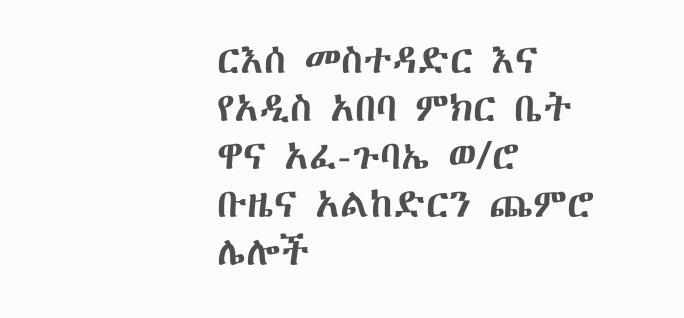ርእሰ መስተዳድር እና የአዲስ አበባ ምክር ቤት ዋና አፈ-ጉባኤ ወ/ሮ ቡዜና አልከድርን ጨምሮ ሌሎች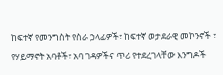ከፍተኛ የመንግስት የስራ ኃላፊዎች፣ ከፍተኛ ወታደራዊ መኮንኖች ፣ የሃይማኖት አባቶች፣ አባ ገዳዎችና ጥሪ የተደረገላቸው እንግዶች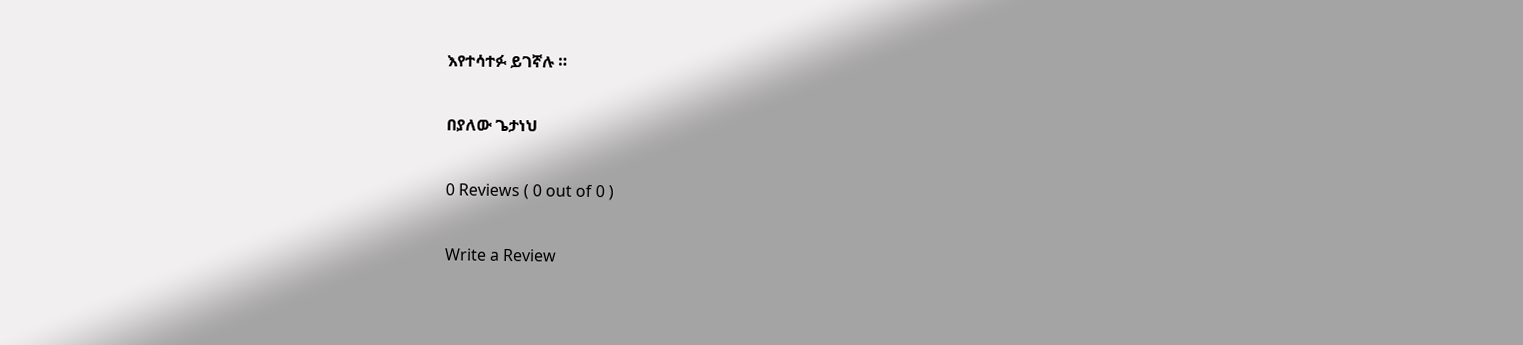እየተሳተፉ ይገኛሉ ።

በያለው ጌታነህ

0 Reviews ( 0 out of 0 )

Write a Review